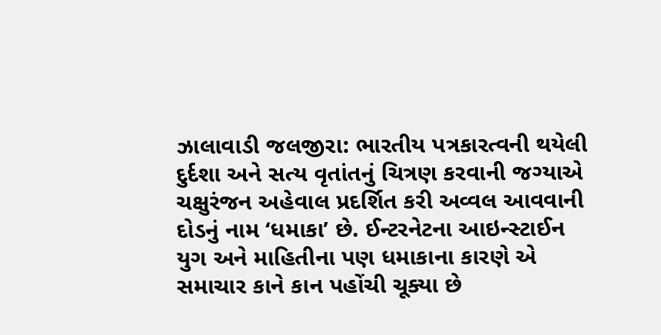ઝાલાવાડી જલજીરા: ભારતીય પત્રકારત્વની થયેલી દુર્દશા અને સત્ય વૃતાંતનું ચિત્રણ કરવાની જગ્યાએ ચક્ષુરંજન અહેવાલ પ્રદર્શિત કરી અવ્વલ આવવાની દોડનું નામ ‘ધમાકા’ છે. ઈન્ટરનેટના આઇન્સ્ટાઈન યુગ અને માહિતીના પણ ધમાકાના કારણે એ સમાચાર કાને કાન પહોંચી ચૂક્યા છે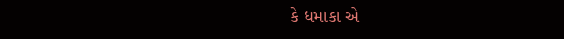કે ધમાકા એ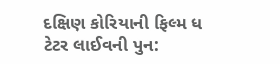દક્ષિણ કોરિયાની ફિલ્મ ધ ટેટર લાઈવની પુન: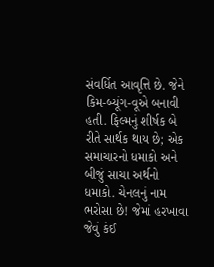સંવર્ધિત આવૃત્તિ છે. જેને કિમ-બ્યૂંગ-વૂએ બનાવી હતી. ફિલ્મનું શીર્ષક બે રીતે સાર્થક થાય છે; એક સમાચારનો ધમાકો અને બીજું સાચા અર્થનો ધમાકો. ચેનલનું નામ ભરોસા છે! જેમાં હરખાવા જેવું કંઈ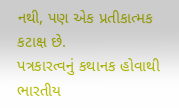નથી, પણ એક પ્રતીકાત્મક કટાક્ષ છે.
પત્રકારત્વનું કથાનક હોવાથી ભારતીય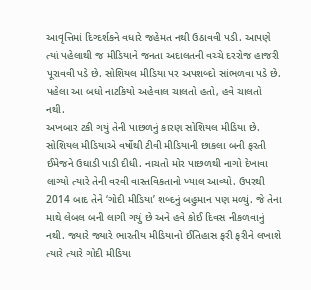આવૃત્તિમાં દિગ્દર્શકને વધારે જહેમત નથી ઉઠાવવી પડી. આપણે ત્યાં પહેલાથી જ મીડિયાને જનતા અદાલતની વચ્ચે દરરોજ હાજરી પૂરાવવી પડે છે. સોશિયલ મીડિયા પર અપશબ્દો સાંભળવા પડે છે. પહેલા આ બધો નાટકિયો અહેવાલ ચાલતો હતો, હવે ચાલતો નથી.
અખબાર ટકી ગયું તેની પાછળનું કારણ સોશિયલ મીડિયા છે. સોશિયલ મીડિયાએ વર્ષોથી ટીવી મીડિયાની છાકલા બની ફરતી ઈમેજને ઉઘાડી પાડી દીધી. નાચતો મોર પાછળથી નાગો દેખાવા લાગ્યો ત્યારે તેની વરવી વાસ્તવિકતાનો ખ્યાલ આવ્યો. ઉપરથી 2014 બાદ તેને ‘ગોદી મીડિયા’ શબ્દનું બહુમાન પણ મળ્યું. જે તેના માથે લેબલ બની લાગી ગયું છે અને હવે કોઈ દિવસ નીકળવાનું નથી. જ્યારે જ્યારે ભારતીય મીડિયાનો ઈતિહાસ ફરી ફરીને લખાશે ત્યારે ત્યારે ગોદી મીડિયા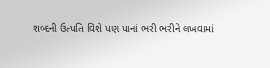શબ્દની ઉત્પતિ વિશે પણ પાનાં ભરી ભરીને લખવામાં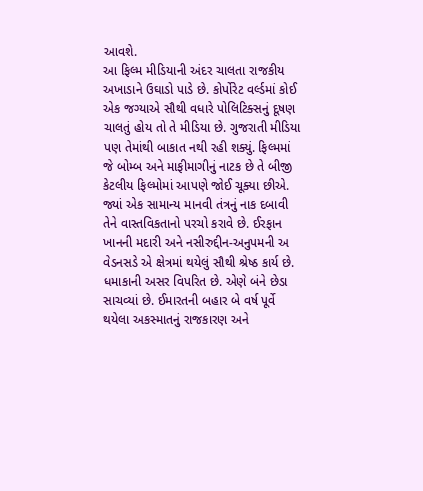આવશે.
આ ફિલ્મ મીડિયાની અંદર ચાલતા રાજકીય અખાડાને ઉઘાડો પાડે છે. કોર્પોરેટ વર્લ્ડમાં કોઈ એક જગ્યાએ સૌથી વધારે પોલિટિક્સનું દૂષણ ચાલતું હોય તો તે મીડિયા છે. ગુજરાતી મીડિયા પણ તેમાંથી બાકાત નથી રહી શક્યું. ફિલ્મમાં જે બોમ્બ અને માફીમાગીનું નાટક છે તે બીજી કેટલીય ફિલ્મોમાં આપણે જોઈ ચૂક્યા છીએ. જ્યાં એક સામાન્ય માનવી તંત્રનું નાક દબાવી તેને વાસ્તવિકતાનો પરચો કરાવે છે. ઈરફાન ખાનની મદારી અને નસીરુદ્દીન-અનુપમની અ વેડનસડે એ ક્ષેત્રમાં થયેલું સૌથી શ્રેષ્ઠ કાર્ય છે.
ધમાકાની અસર વિપરિત છે. એણે બંને છેડા સાચવ્યાં છે. ઈમારતની બહાર બે વર્ષ પૂર્વે થયેલા અકસ્માતનું રાજકારણ અને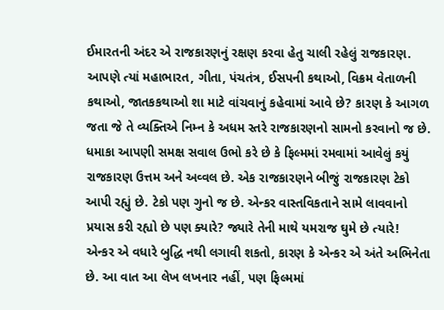ઈમારતની અંદર એ રાજકારણનું રક્ષણ કરવા હેતુ ચાલી રહેલું રાજકારણ. આપણે ત્યાં મહાભારત, ગીતા, પંચતંત્ર, ઈસપની કથાઓ, વિક્રમ વેતાળની કથાઓ, જાતકકથાઓ શા માટે વાંચવાનું કહેવામાં આવે છે? કારણ કે આગળ જતા જે તે વ્યક્તિએ નિમ્ન કે અધમ સ્તરે રાજકારણનો સામનો કરવાનો જ છે.
ધમાકા આપણી સમક્ષ સવાલ ઉભો કરે છે કે ફિલ્મમાં રમવામાં આવેલું કયું રાજકારણ ઉત્તમ અને અવ્વલ છે. એક રાજકારણને બીજું રાજકારણ ટેકો આપી રહ્યું છે. ટેકો પણ ગુનો જ છે. એન્કર વાસ્તવિકતાને સામે લાવવાનો પ્રયાસ કરી રહ્યો છે પણ ક્યારે? જ્યારે તેની માથે યમરાજ ઘુમે છે ત્યારે!
એન્કર એ વધારે બુદ્ધિ નથી લગાવી શકતો, કારણ કે એન્કર એ અંતે અભિનેતા છે. આ વાત આ લેખ લખનાર નહીં, પણ ફિલ્મમાં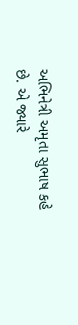અભિનેત્રી અમૃતા સુભાષ કહે છે. એ જ્યારે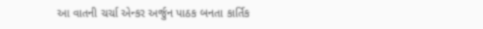આ વાતની ચર્ચા એન્કર અર્જુન પાઠક બનતા કાર્તિક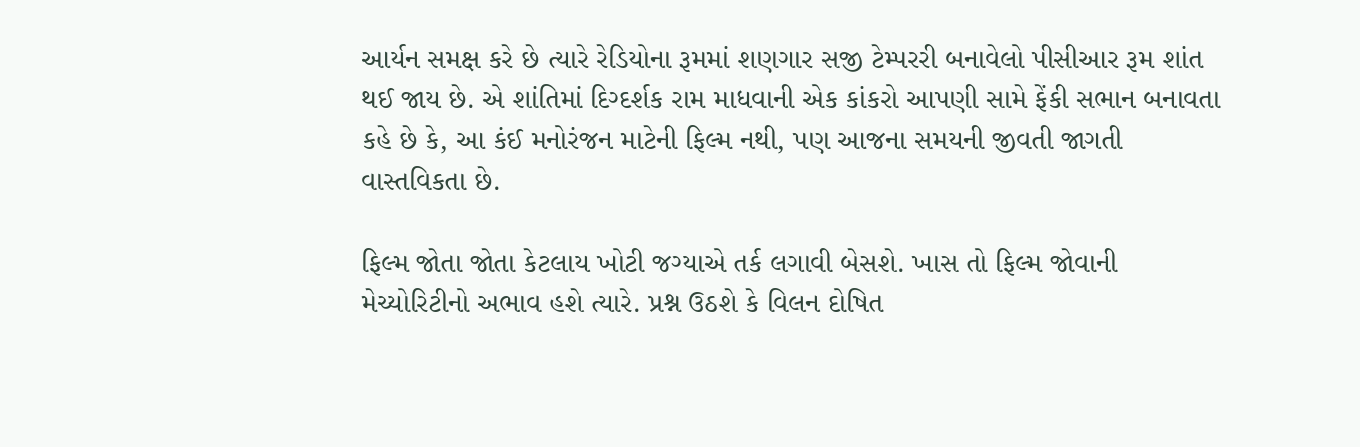આર્યન સમક્ષ કરે છે ત્યારે રેડિયોના રૂમમાં શણગાર સજી ટેમ્પરરી બનાવેલો પીસીઆર રૂમ શાંત થઈ જાય છે. એ શાંતિમાં દિગ્દર્શક રામ માધવાની એક કાંકરો આપણી સામે ફેંકી સભાન બનાવતા કહે છે કે, આ કંઈ મનોરંજન માટેની ફિલ્મ નથી, પણ આજના સમયની જીવતી જાગતી વાસ્તવિકતા છે.

ફિલ્મ જોતા જોતા કેટલાય ખોટી જગ્યાએ તર્ક લગાવી બેસશે. ખાસ તો ફિલ્મ જોવાની મેચ્યોરિટીનો અભાવ હશે ત્યારે. પ્રશ્ન ઉઠશે કે વિલન દોષિત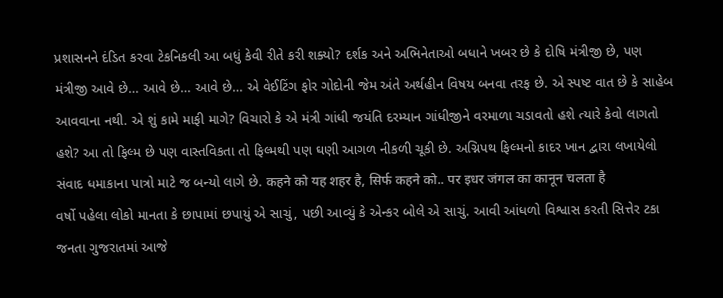પ્રશાસનને દંડિત કરવા ટેકનિકલી આ બધું કેવી રીતે કરી શક્યો? દર્શક અને અભિનેતાઓ બધાને ખબર છે કે દોષિ મંત્રીજી છે, પણ મંત્રીજી આવે છે… આવે છે… આવે છે… એ વેઈટિંગ ફોર ગોદોની જેમ અંતે અર્થહીન વિષય બનવા તરફ છે. એ સ્પષ્ટ વાત છે કે સાહેબ આવવાના નથી. એ શું કામે માફી માગે? વિચારો કે એ મંત્રી ગાંધી જયંતિ દરમ્યાન ગાંધીજીને વરમાળા ચડાવતો હશે ત્યારે કેવો લાગતો હશે? આ તો ફિલ્મ છે પણ વાસ્તવિકતા તો ફિલ્મથી પણ ઘણી આગળ નીકળી ચૂકી છે. અગ્નિપથ ફિલ્મનો કાદર ખાન દ્વારા લખાયેલો સંવાદ ધમાકાના પાત્રો માટે જ બન્યો લાગે છે. कहने को यह शहर है, सिर्फ कहने को.. पर इधर जंगल का कानून चलता है
વર્ષો પહેલા લોકો માનતા કે છાપામાં છપાયું એ સાચું, પછી આવ્યું કે એન્કર બોલે એ સાચું. આવી આંધળો વિશ્વાસ કરતી સિત્તેર ટકા જનતા ગુજરાતમાં આજે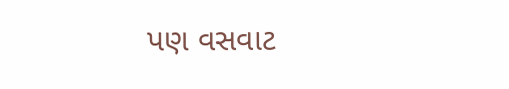પણ વસવાટ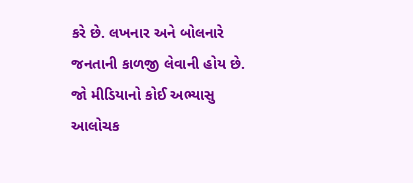કરે છે. લખનાર અને બોલનારે જનતાની કાળજી લેવાની હોય છે. જો મીડિયાનો કોઈ અભ્યાસુ આલોચક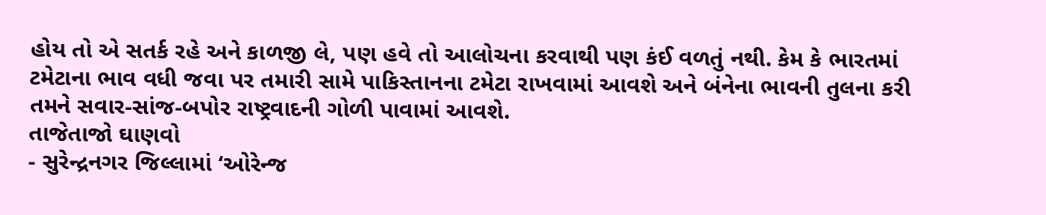હોય તો એ સતર્ક રહે અને કાળજી લે, પણ હવે તો આલોચના કરવાથી પણ કંઈ વળતું નથી. કેમ કે ભારતમાં ટમેટાના ભાવ વધી જવા પર તમારી સામે પાકિસ્તાનના ટમેટા રાખવામાં આવશે અને બંનેના ભાવની તુલના કરી તમને સવાર-સાંજ-બપોર રાષ્ટ્રવાદની ગોળી પાવામાં આવશે.
તાજેતાજો ઘાણવો
- સુરેન્દ્રનગર જિલ્લામાં ‘ઓરેન્જ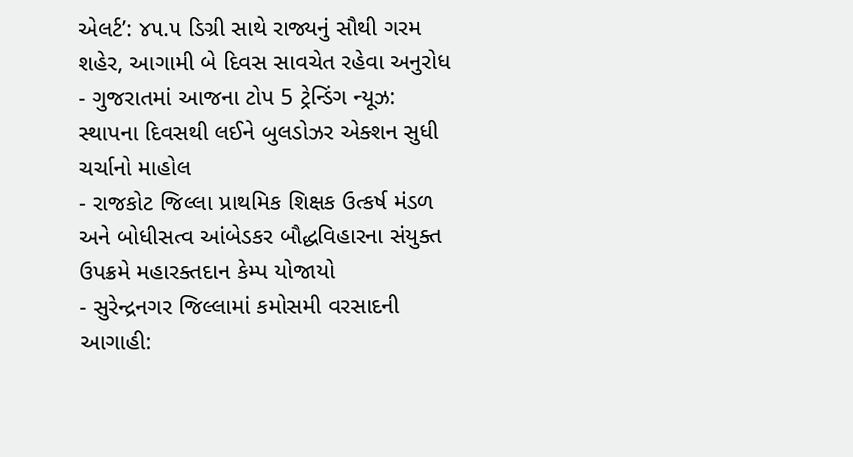એલર્ટ’: ૪૫.૫ ડિગ્રી સાથે રાજ્યનું સૌથી ગરમ શહેર, આગામી બે દિવસ સાવચેત રહેવા અનુરોધ
- ગુજરાતમાં આજના ટોપ 5 ટ્રેન્ડિંગ ન્યૂઝ: સ્થાપના દિવસથી લઈને બુલડોઝર એક્શન સુધી ચર્ચાનો માહોલ
- રાજકોટ જિલ્લા પ્રાથમિક શિક્ષક ઉત્કર્ષ મંડળ અને બોધીસત્વ આંબેડકર બૌદ્ધવિહારના સંયુક્ત ઉપક્રમે મહારક્તદાન કેમ્પ યોજાયો
- સુરેન્દ્રનગર જિલ્લામાં કમોસમી વરસાદની આગાહી: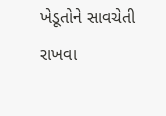ખેડૂતોને સાવચેતી રાખવા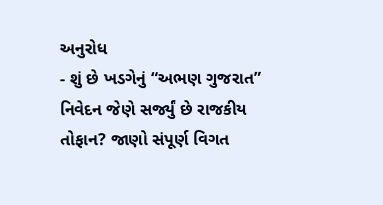અનુરોધ
- શું છે ખડગેનું “અભણ ગુજરાત” નિવેદન જેણે સર્જ્યું છે રાજકીય તોફાન? જાણો સંપૂર્ણ વિગત